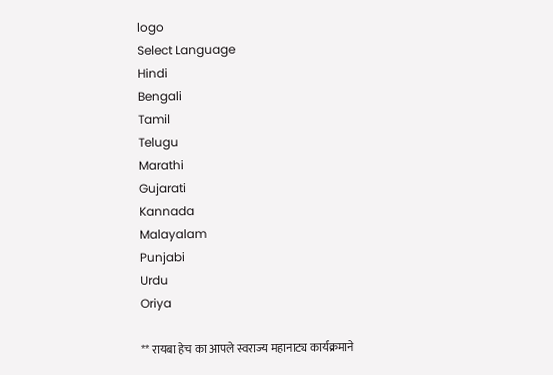logo
Select Language
Hindi
Bengali
Tamil
Telugu
Marathi
Gujarati
Kannada
Malayalam
Punjabi
Urdu
Oriya

** रायबा हेच का आपले स्वराज्य महानाट्य कार्यक्रमाने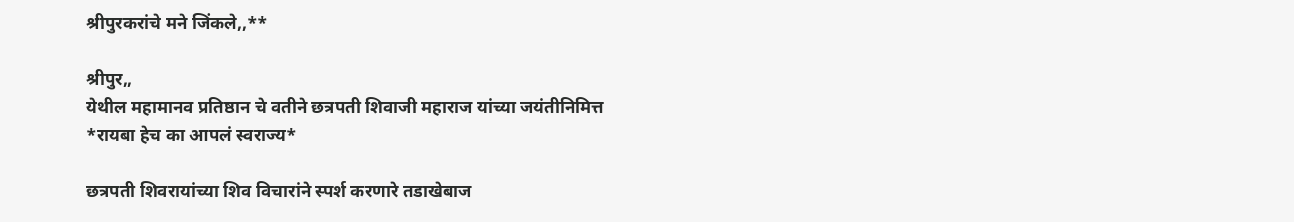श्रीपुरकरांचे मने जिंकले,,**

श्रीपुर,,
येथील महामानव प्रतिष्ठान चे वतीने छत्रपती शिवाजी महाराज यांच्या जयंतीनिमित्त
*रायबा हेच का आपलं स्वराज्य*

छत्रपती शिवरायांच्या शिव विचारांने स्पर्श करणारे तडाखेबाज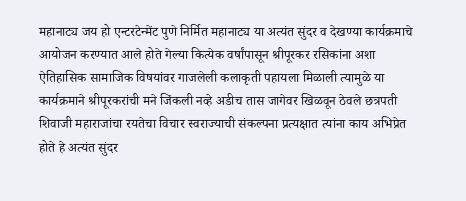महानाट्य जय हो एन्टरटेन्मेंट पुणे निर्मित महानाट्य या अत्यंत सुंदर व देखण्या कार्यक्रमाचे आयोजन करण्यात आले होते गेल्या कित्येक वर्षांपासून श्रीपूरकर रसिकांना अशा ऐतिहासिक सामाजिक विषयांवर गाजलेली कलाकृती पहायला मिळाली त्यामुळे या कार्यक्रमाने श्रीपूरकरांची मने जिंकली नव्हे अडीच तास जागेवर खिळवून ठेवले छत्रपती शिवाजी महाराजांचा रयतेचा विचार स्वराज्याची संकल्पना प्रत्यक्षात त्यांना काय अभिप्रेत होते हे अत्यंत सुंदर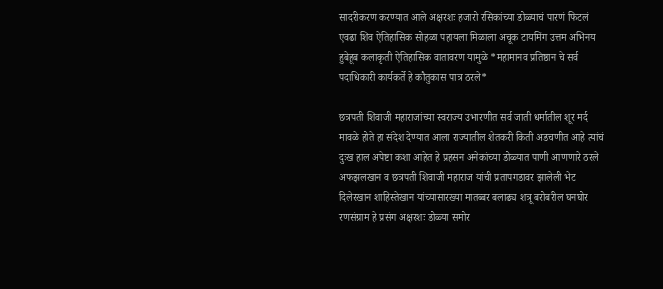सादरीकरण करण्यात आले अक्षरशः हजारो रसिकांच्या डोळ्याचं पारणं फिटलं एवढा शिव ऐतिहासिक सोहळा पहायला मिळाला अचूक टायमिंग उत्तम अभिनय हुबेहूब कलाकृती ऐतिहासिक वातावरण यामुळे *महामानव प्रतिष्ठान चे सर्व पदाधिकारी कार्यकर्ते हे कौतुकास पात्र ठरले*

छत्रपती शिवाजी महाराजांच्या स्वराज्य उभारणीत सर्व जाती धर्मातील शूर मर्द मावळे होते हा संदेश देण्यात आला राज्यातील शेतकरी किती अडचणीत आहे त्यांचं दुःख हाल अपेष्टा कशा आहेत हे प्रहसन अनेकांच्या डोळ्यात पाणी आणणारे ठरले अफझलखान व छत्रपती शिवाजी महाराज यांची प्रतापगडावर झालेली भेट दिलेरखान शाहिस्तेखान यांच्यासारख्या मातब्बर बलाढ्य शत्रू बरोबरील घनघोर रणसंग्राम हे प्रसंग अक्षरशः डोळ्या समोर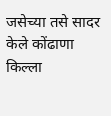जसेच्या तसे सादर केले कोंढाणा किल्ला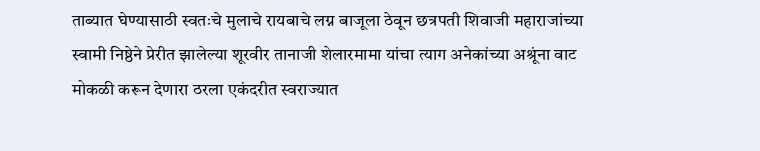ताब्यात घेण्यासाठी स्वतःचे मुलाचे रायबाचे लग्न बाजूला ठेवून छत्रपती शिवाजी महाराजांच्या स्वामी निष्ठेने प्रेरीत झालेल्या शूरवीर तानाजी शेलारमामा यांचा त्याग अनेकांच्या अश्रूंना वाट मोकळी करून देणारा ठरला एकंदरीत स्वराज्यात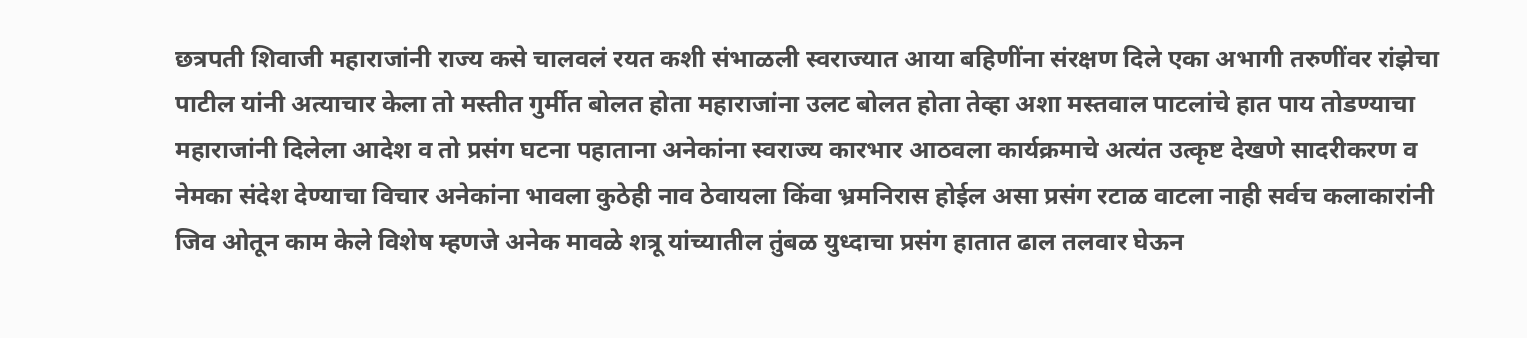छत्रपती शिवाजी महाराजांनी राज्य कसे चालवलं रयत कशी संभाळली स्वराज्यात आया बहिणींना संरक्षण दिले एका अभागी तरुणींवर रांझेचा पाटील यांनी अत्याचार केला तो मस्तीत गुर्मीत बोलत होता महाराजांना उलट बोलत होता तेव्हा अशा मस्तवाल पाटलांचे हात पाय तोडण्याचा महाराजांनी दिलेला आदेश व तो प्रसंग घटना पहाताना अनेकांना स्वराज्य कारभार आठवला कार्यक्रमाचे अत्यंत उत्कृष्ट देखणे सादरीकरण व नेमका संदेश देण्याचा विचार अनेकांना भावला कुठेही नाव ठेवायला किंवा भ्रमनिरास होईल असा प्रसंग रटाळ वाटला नाही सर्वच कलाकारांनी जिव ओतून काम केले विशेष म्हणजे अनेक मावळे शत्रू यांच्यातील तुंबळ युध्दाचा प्रसंग हातात ढाल तलवार घेऊन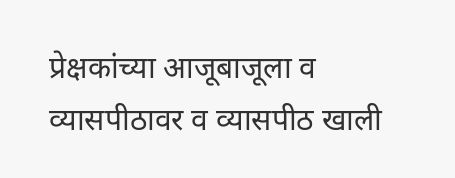प्रेक्षकांच्या आजूबाजूला व व्यासपीठावर व व्यासपीठ खाली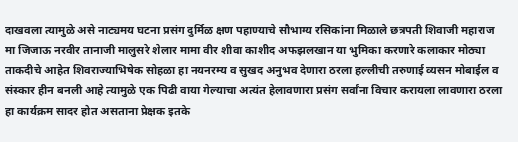दाखवला त्यामुळे असे नाट्यमय घटना प्रसंग दुर्मिळ क्षण पहाण्याचे सौभाग्य रसिकांना मिळाले छत्रपती शिवाजी महाराज मा जिजाऊ नरवीर तानाजी मालुसरे शेलार मामा वीर शीवा काशीद अफझलखान या भुमिका करणारे कलाकार मोठ्या ताकदीचे आहेत शिवराज्याभिषेक सोहळा हा नयनरम्य व सुखद अनुभव देणारा ठरला हल्लीची तरुणाई व्यसन मोबाईल व संस्कार हीन बनली आहे त्यामुळे एक पिढी वाया गेल्याचा अत्यंत हेलावणारा प्रसंग सर्वांना विचार करायला लावणारा ठरला हा कार्यक्रम सादर होत असताना प्रेक्षक इतके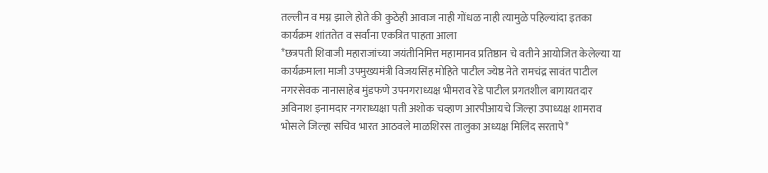तल्लीन व मग्न झाले होते की कुठेही आवाज नाही गोंधळ नाही त्यामुळे पहिल्यांदा इतका कार्यक्रम शांततेत व सर्वांना एकत्रित पाहता आला
*छत्रपती शिवाजी महाराजांच्या जयंतीनिमित्त महामानव प्रतिष्ठान चे वतीने आयोजित केलेल्या या कार्यक्रमाला माजी उपमुख्यमंत्री विजयसिंह मोहिते पाटील ज्येष्ठ नेते रामचंद्र सावंत पाटील नगरसेवक नानासाहेब मुंडफणे उपनगराध्यक्ष भीमराव रेडे पाटील प्रगतशील बागायतदार अविनाश इनामदार नगराध्यक्षा पती अशोक चव्हाण आरपीआयचे जिल्हा उपाध्यक्ष शामराव भोसले जिल्हा सचिव भारत आठवले माळशिरस तालुका अध्यक्ष मिलिंद सरतापे*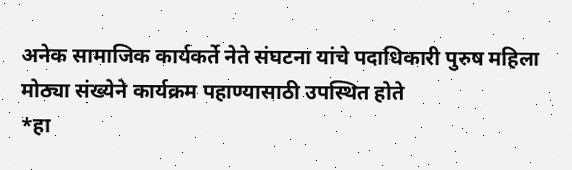अनेक सामाजिक कार्यकर्ते नेते संघटना यांचे पदाधिकारी पुरुष महिला मोठ्या संख्येने कार्यक्रम पहाण्यासाठी उपस्थित होते
*हा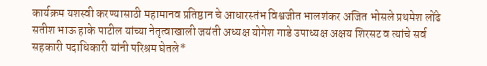कार्यक्रम यशस्वी करण्यासाठी महामानव प्रतिष्ठान चे आधारस्तंभ विश्वजीत भालशंकर अजित भोसले प्रथमेश लोंढे सतीश भाऊ हाके पाटील यांच्या नेतृत्वाखाली जयंती अध्यक्ष योगेश गाडे उपाध्यक्ष अक्षय शिरसट व त्यांचे सर्व सहकारी पदाधिकारी यांनी परिश्रम घेतले*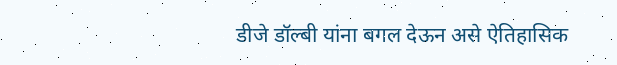डीजे डॉल्बी यांना बगल देऊन असे ऐतिहासिक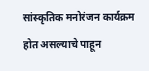सांस्कृतिक मनोरंजन कार्यक्रम होत असल्याचे पाहून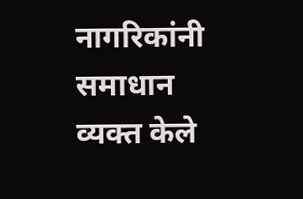नागरिकांनी समाधान व्यक्त केले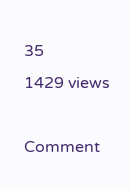35
1429 views

Comment